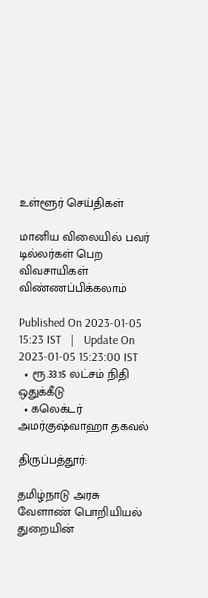உள்ளூர் செய்திகள்

மானிய விலையில் பவர் டில்லர்கள் பெற விவசாயிகள் விண்ணப்பிக்கலாம்

Published On 2023-01-05 15:23 IST   |   Update On 2023-01-05 15:23:00 IST
  • ரூ.33.15 லட்சம் நிதி ஒதுக்கீடு
  • கலெக்டர் அமர்குஷ்வாஹா தகவல்

திருப்பத்தூர்:

தமிழ்நாடு அரசு வேளாண் பொறியியல் துறையின்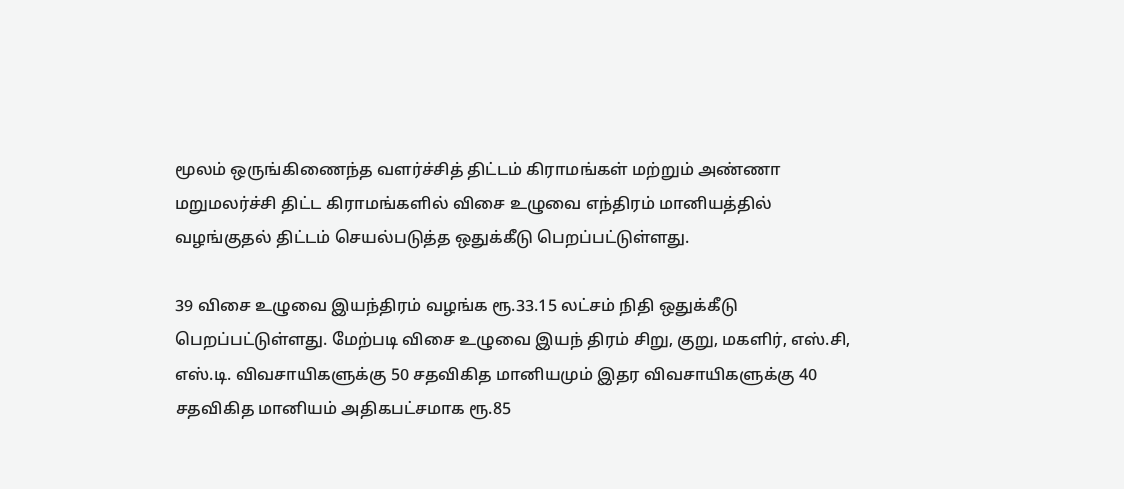மூலம் ஒருங்கிணைந்த வளர்ச்சித் திட்டம் கிராமங்கள் மற்றும் அண்ணா மறுமலர்ச்சி திட்ட கிராமங்களில் விசை உழுவை எந்திரம் மானியத்தில் வழங்குதல் திட்டம் செயல்படுத்த ஒதுக்கீடு பெறப்பட்டுள்ளது.

39 விசை உழுவை இயந்திரம் வழங்க ரூ.33.15 லட்சம் நிதி ஒதுக்கீடு பெறப்பட்டுள்ளது. மேற்படி விசை உழுவை இயந் திரம் சிறு, குறு, மகளிர், எஸ்.சி, எஸ்.டி. விவசாயிகளுக்கு 50 சதவிகித மானியமும் இதர விவசாயிகளுக்கு 40 சதவிகித மானியம் அதிகபட்சமாக ரூ.85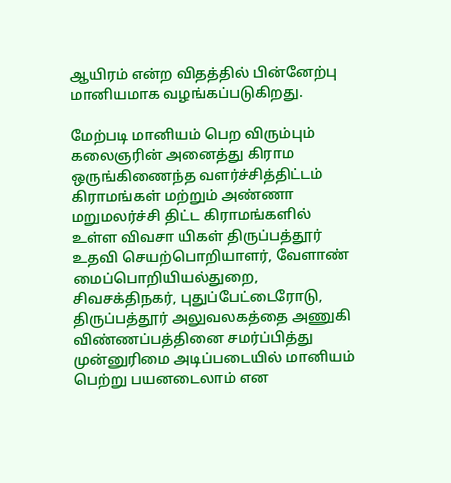ஆயிரம் என்ற விதத்தில் பின்னேற்பு மானியமாக வழங்கப்படுகிறது.

மேற்படி மானியம் பெற விரும்பும் கலைஞரின் அனைத்து கிராம ஒருங்கிணைந்த வளர்ச்சித்திட்டம் கிராமங்கள் மற்றும் அண்ணா மறுமலர்ச்சி திட்ட கிராமங்களில் உள்ள விவசா யிகள் திருப்பத்தூர் உதவி செயற்பொறியாளர், வேளாண் மைப்பொறியியல்துறை, சிவசக்திநகர், புதுப்பேட்டைரோடு, திருப்பத்தூர் அலுவலகத்தை அணுகி விண்ணப்பத்தினை சமர்ப்பித்து முன்னுரிமை அடிப்படையில் மானியம் பெற்று பயனடைலாம் என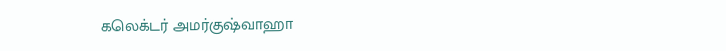கலெக்டர் அமர்குஷ்வாஹா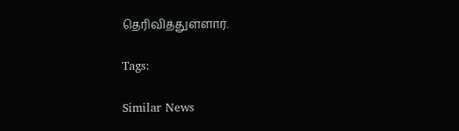தெரிவித்துள்ளார்.

Tags:

Similar News